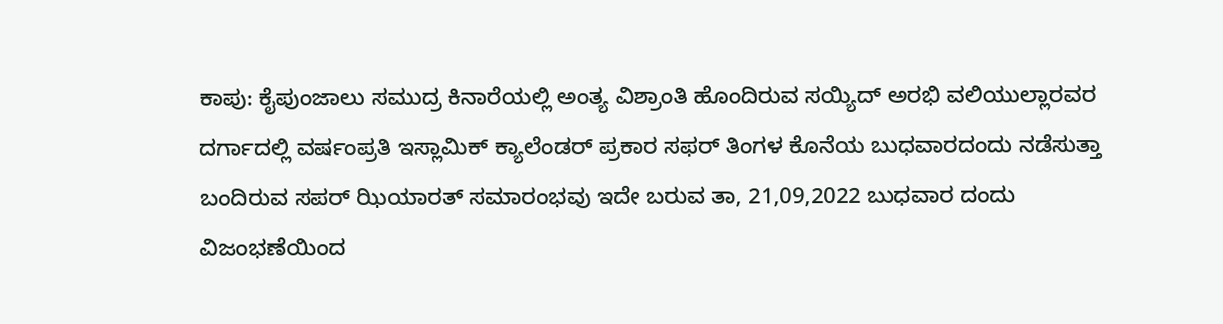ಕಾಪು: ಕೈಪುಂಜಾಲು ಸಮುದ್ರ ಕಿನಾರೆಯಲ್ಲಿ ಅಂತ್ಯ ವಿಶ್ರಾಂತಿ ಹೊಂದಿರುವ ಸಯ್ಯಿದ್ ಅರಭಿ ವಲಿಯುಲ್ಲಾರವರ ದರ್ಗಾದಲ್ಲಿ ವರ್ಷಂಪ್ರತಿ ಇಸ್ಲಾಮಿಕ್ ಕ್ಯಾಲೆಂಡರ್ ಪ್ರಕಾರ ಸಫರ್ ತಿಂಗಳ ಕೊನೆಯ ಬುಧವಾರದಂದು ನಡೆಸುತ್ತಾ ಬಂದಿರುವ ಸಪರ್ ಝಿಯಾರತ್ ಸಮಾರಂಭವು ಇದೇ ಬರುವ ತಾ, 21,09,2022 ಬುಧವಾರ ದಂದು ವಿಜಂಭಣೆಯಿಂದ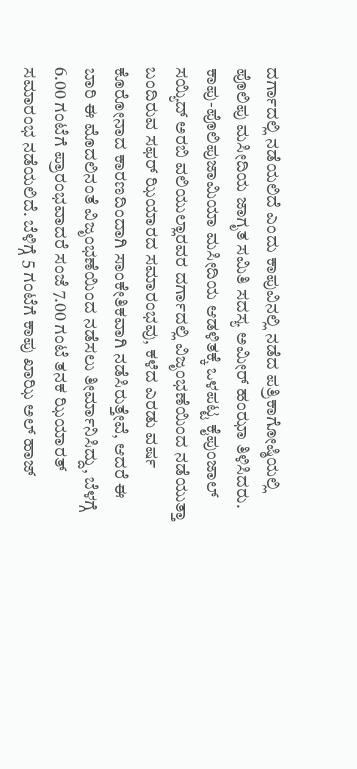ದರ್ಗಾದಲ್ಲಿ ನಡೆಯಲಿದೆ ಎಂದು ಕಾಪುವಿನಲ್ಲಿ ನಡೆದ ಪತ್ರಿಕಾಗೋಷ್ಠಿಯಲ್ಲಿ ಪೊಲಿಪು ಮಸೀದಿಯ ಜಾಗೃತ ಸಮಿತಿ ಸದಸ್ಯ ಅಮೀರ್ ಹಂಝಾ ತಿಳಿಸಿದರು.
ಕಾಪು-ಪೊಲಿಪುಜಾಮಿಯಾ ಮಸೀದಿಯ ಆಡಳಿತಕ್ಕೆ ಒಳಪಟ್ಟ ಕೈಪುಂಜಾಲ್ ಸಯ್ಯಿದ್ ಅರಬಿ ವಲಿಯುಲ್ಲಾರವರ ದರ್ಗಾದಲ್ಲಿ ವಿಜೃಂಭಣೆಯಿಂದ ನಡೆಯುತ್ತಾ ಬಂದಿರುವ ಸಫರ್ ಝಿಯಾರದ ಸಮಾರಂಭವು, ಕಳೆದ ಎರಡು ವರ್ಷ ಕೊರೋನಾದ ಕಾರಣದಿಂದಾಗಿ ಸಾಂಕೇತಿಕವಾಗಿ ನಡೆಸಿರುತ್ತೇವೆ, ಆದರೆ ಈ ಬಾರಿ ಈ ಮೊದಲಿನಂತೆ ವಿಜೃಂಭಣೆಯಿಂದ ನಡೆಸಲು ತೀರ್ಮಾನಿಸಿದ್ದು, ಬೆಳಗ್ಗೆ 6.00 ಗಂಟೆಗೆ ಪ್ರಾರಂಭವಾದರೆ ಸಂಜೆ 7.00 ಗಂಟೆ ತನಕ ಝಿಯಾರತ್ ಸಮಾರಂಭ ನಡೆಯಲಿದೆ. ಬೆಳಿಗ್ಗೆ 5 ಗಂಟೆಗೆ ಕಾಪು ಖಾಝಿ ಅಲ್ ಹಾಜ್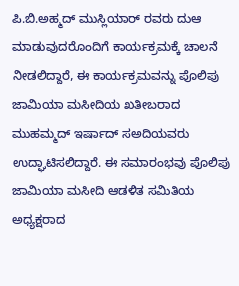ಪಿ.ಬಿ.ಅಹ್ಮದ್ ಮುಸ್ಲಿಯಾರ್ ರವರು ದುಆ ಮಾಡುವುದರೊಂದಿಗೆ ಕಾರ್ಯಕ್ರಮಕ್ಕೆ ಚಾಲನೆ ನೀಡಲಿದ್ದಾರೆ, ಈ ಕಾರ್ಯಕ್ರಮವನ್ನು ಪೊಲಿಪು ಜಾಮಿಯಾ ಮಸೀದಿಯ ಖತೀಬರಾದ ಮುಹಮ್ಮದ್ ಇರ್ಷಾದ್ ಸಅದಿಯವರು ಉದ್ಘಾಟಿಸಲಿದ್ದಾರೆ. ಈ ಸಮಾರಂಭವು ಪೊಲಿಪು ಜಾಮಿಯಾ ಮಸೀದಿ ಆಡಳಿತ ಸಮಿತಿಯ ಅಧ್ಯಕ್ಷರಾದ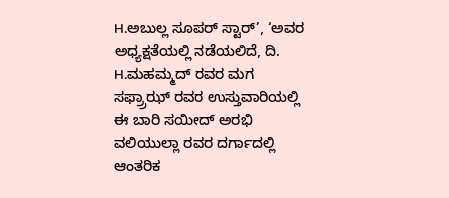H.ಅಬುಲ್ಲ ಸೂಪರ್ ಸ್ಟಾರ್’, ‘ಅವರ ಅಧ್ಯಕ್ಷತೆಯಲ್ಲಿ ನಡೆಯಲಿದೆ, ದಿ. H.ಮಹಮ್ಮದ್ ರವರ ಮಗ ಸಫ್ರ್ರಾಝ್ ರವರ ಉಸ್ತುವಾರಿಯಲ್ಲಿ ಈ ಬಾರಿ ಸಯೀದ್ ಅರಭಿ ವಲಿಯುಲ್ಲಾ ರವರ ದರ್ಗಾದಲ್ಲಿ ಆಂತರಿಕ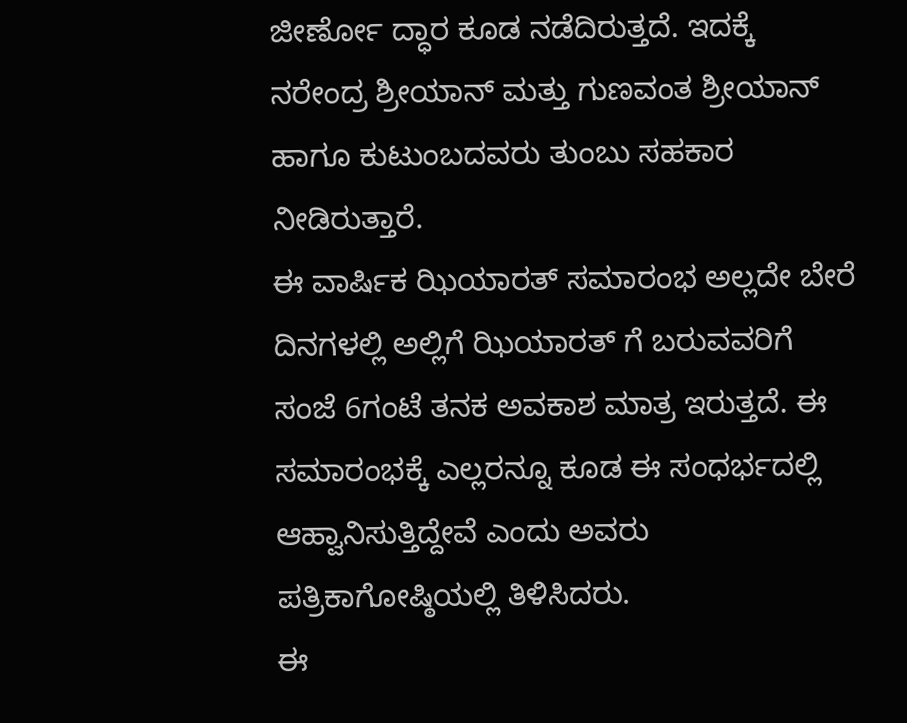ಜೀರ್ಣೋ ದ್ಧಾರ ಕೂಡ ನಡೆದಿರುತ್ತದೆ. ಇದಕ್ಕೆ ನರೇಂದ್ರ ಶ್ರೀಯಾನ್ ಮತ್ತು ಗುಣವಂತ ಶ್ರೀಯಾನ್ ಹಾಗೂ ಕುಟುಂಬದವರು ತುಂಬು ಸಹಕಾರ ನೀಡಿರುತ್ತಾರೆ.
ಈ ವಾರ್ಷಿಕ ಝಿಯಾರತ್ ಸಮಾರಂಭ ಅಲ್ಲದೇ ಬೇರೆ ದಿನಗಳಲ್ಲಿ ಅಲ್ಲಿಗೆ ಝಿಯಾರತ್ ಗೆ ಬರುವವರಿಗೆ ಸಂಜೆ 6ಗಂಟೆ ತನಕ ಅವಕಾಶ ಮಾತ್ರ ಇರುತ್ತದೆ. ಈ ಸಮಾರಂಭಕ್ಕೆ ಎಲ್ಲರನ್ನೂ ಕೂಡ ಈ ಸಂಧರ್ಭದಲ್ಲಿ ಆಹ್ವಾನಿಸುತ್ತಿದ್ದೇವೆ ಎಂದು ಅವರು ಪತ್ರಿಕಾಗೋಷ್ಠಿಯಲ್ಲಿ ತಿಳಿಸಿದರು.
ಈ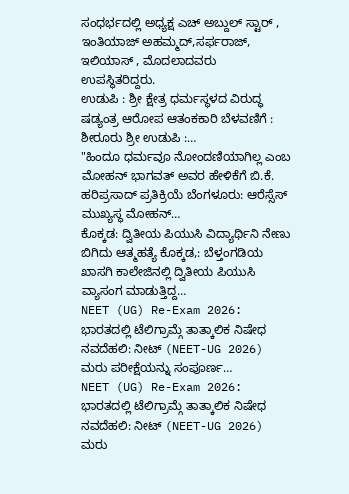ಸಂಧರ್ಭದಲ್ಲಿ ಅಧ್ಯಕ್ಷ ಎಚ್ ಅಬ್ದುಲ್ ಸ್ಟಾರ್ , ಇಂತಿಯಾಜ್ ಅಹಮ್ಮದ್,ಸರ್ಫರಾಜ್, ಇಲಿಯಾಸ್ , ಮೊದಲಾದವರು ಉಪಸ್ಥಿತರಿದ್ದರು.
ಉಡುಪಿ : ಶ್ರೀ ಕ್ಷೇತ್ರ ಧರ್ಮಸ್ಥಳದ ವಿರುದ್ಧ ಷಡ್ಯಂತ್ರ ಆರೋಪ ಆತಂಕಕಾರಿ ಬೆಳವಣಿಗೆ : ಶೀರೂರು ಶ್ರೀ ಉಡುಪಿ :…
"ಹಿಂದೂ ಧರ್ಮವೂ ನೋಂದಣಿಯಾಗಿಲ್ಲ ಎಂಬ ಮೋಹನ್ ಭಾಗವತ್ ಅವರ ಹೇಳಿಕೆಗೆ ಬಿ.ಕೆ. ಹರಿಪ್ರಸಾದ್ ಪ್ರತಿಕ್ರಿಯೆ ಬೆಂಗಳೂರು: ಆರೆಸ್ಸೆಸ್ ಮುಖ್ಯಸ್ಥ ಮೋಹನ್…
ಕೊಕ್ಕಡ: ದ್ವಿತೀಯ ಪಿಯುಸಿ ವಿದ್ಯಾರ್ಥಿನಿ ನೇಣು ಬಿಗಿದು ಆತ್ಮಹತ್ಯೆ ಕೊಕ್ಕಡ,: ಬೆಳ್ತಂಗಡಿಯ ಖಾಸಗಿ ಕಾಲೇಜಿನಲ್ಲಿ ದ್ವಿತೀಯ ಪಿಯುಸಿ ವ್ಯಾಸಂಗ ಮಾಡುತ್ತಿದ್ದ…
NEET (UG) Re-Exam 2026: ಭಾರತದಲ್ಲಿ ಟೆಲಿಗ್ರಾಮ್ಗೆ ತಾತ್ಕಾಲಿಕ ನಿಷೇಧ ನವದೆಹಲಿ: ನೀಟ್ (NEET-UG 2026) ಮರು ಪರೀಕ್ಷೆಯನ್ನು ಸಂಪೂರ್ಣ…
NEET (UG) Re-Exam 2026: ಭಾರತದಲ್ಲಿ ಟೆಲಿಗ್ರಾಮ್ಗೆ ತಾತ್ಕಾಲಿಕ ನಿಷೇಧ ನವದೆಹಲಿ: ನೀಟ್ (NEET-UG 2026) ಮರು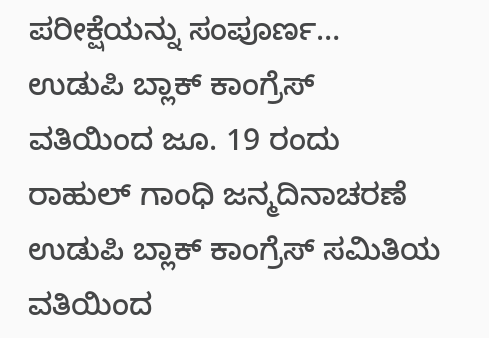ಪರೀಕ್ಷೆಯನ್ನು ಸಂಪೂರ್ಣ…
ಉಡುಪಿ ಬ್ಲಾಕ್ ಕಾಂಗ್ರೆಸ್ ವತಿಯಿಂದ ಜೂ. 19 ರಂದು ರಾಹುಲ್ ಗಾಂಧಿ ಜನ್ಮದಿನಾಚರಣೆ ಉಡುಪಿ ಬ್ಲಾಕ್ ಕಾಂಗ್ರೆಸ್ ಸಮಿತಿಯ ವತಿಯಿಂದ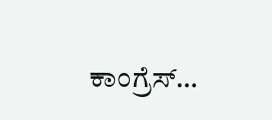ಕಾಂಗ್ರೆಸ್…